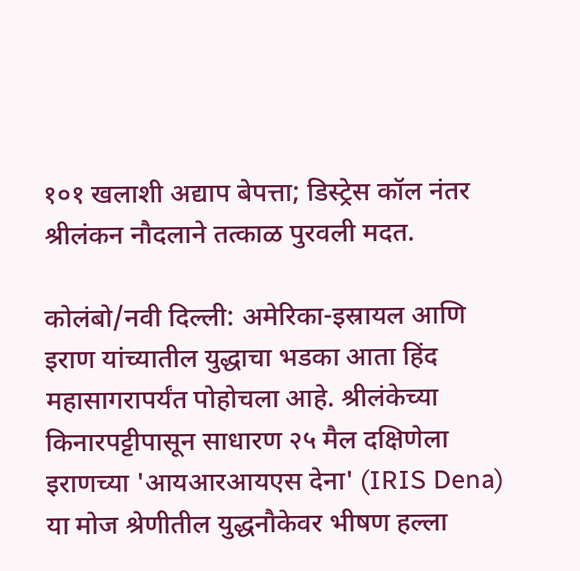१०१ खलाशी अद्याप बेपत्ता; डिस्ट्रेस कॉल नंतर श्रीलंकन नौदलाने तत्काळ पुरवली मदत.

कोलंबो/नवी दिल्ली: अमेरिका-इस्रायल आणि इराण यांच्यातील युद्धाचा भडका आता हिंद महासागरापर्यंत पोहोचला आहे. श्रीलंकेच्या किनारपट्टीपासून साधारण २५ मैल दक्षिणेला इराणच्या 'आयआरआयएस देना' (IRIS Dena) या मोज श्रेणीतील युद्धनौकेवर भीषण हल्ला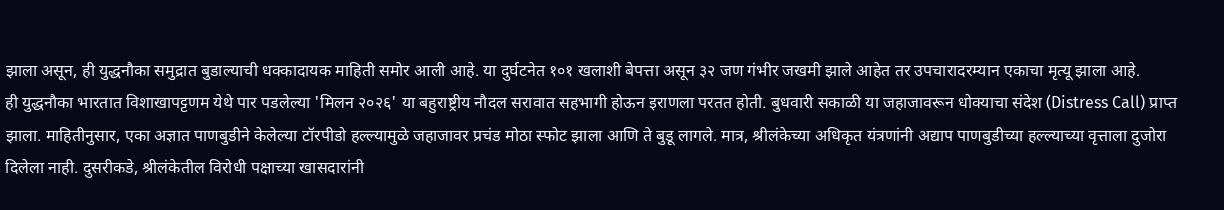झाला असून, ही युद्धनौका समुद्रात बुडाल्याची धक्कादायक माहिती समोर आली आहे. या दुर्घटनेत १०१ खलाशी बेपत्ता असून ३२ जण गंभीर जखमी झाले आहेत तर उपचारादरम्यान एकाचा मृत्यू झाला आहे.
ही युद्धनौका भारतात विशाखापट्टणम येथे पार पडलेल्या 'मिलन २०२६' या बहुराष्ट्रीय नौदल सरावात सहभागी होऊन इराणला परतत होती. बुधवारी सकाळी या जहाजावरून धोक्याचा संदेश (Distress Call) प्राप्त झाला. माहितीनुसार, एका अज्ञात पाणबुडीने केलेल्या टॉरपीडो हल्ल्यामुळे जहाजावर प्रचंड मोठा स्फोट झाला आणि ते बुडू लागले. मात्र, श्रीलंकेच्या अधिकृत यंत्रणांनी अद्याप पाणबुडीच्या हल्ल्याच्या वृत्ताला दुजोरा दिलेला नाही. दुसरीकडे, श्रीलंकेतील विरोधी पक्षाच्या खासदारांनी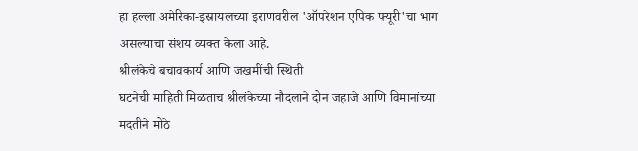हा हल्ला अमेरिका-इस्रायलच्या इराणवरील 'ऑपरेशन एपिक फ्यूरी'चा भाग असल्याचा संशय व्यक्त केला आहे.
श्रीलंकेचे बचावकार्य आणि जखमींची स्थिती
घटनेची माहिती मिळताच श्रीलंकेच्या नौदलाने दोन जहाजे आणि विमानांच्या मदतीने मोठे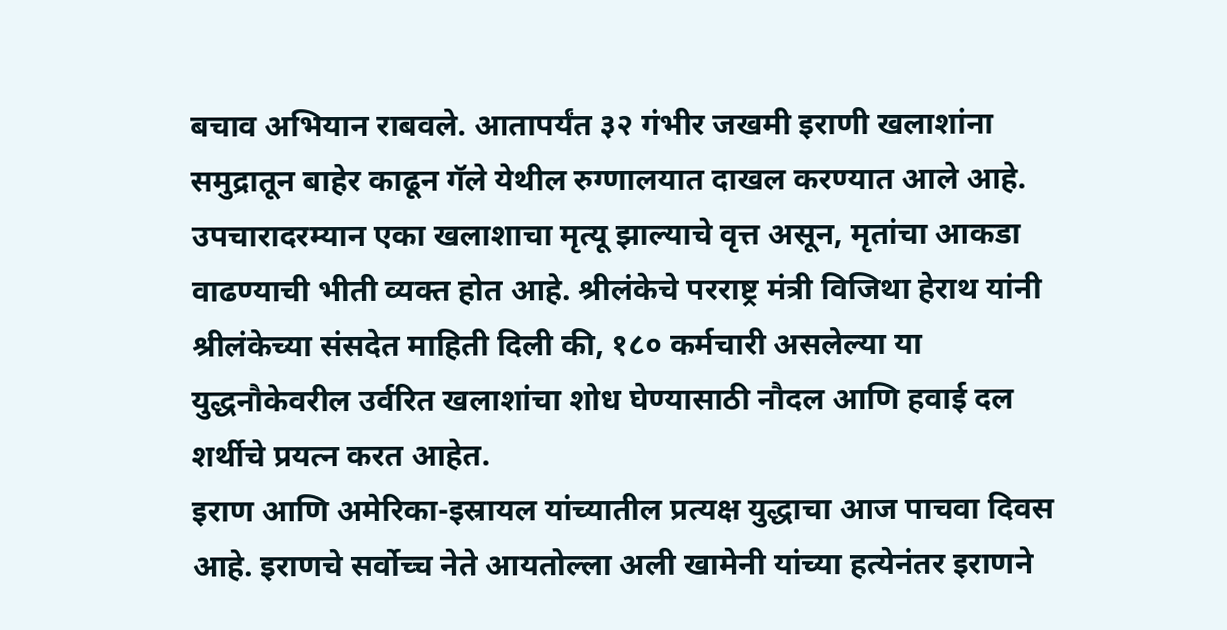बचाव अभियान राबवले. आतापर्यंत ३२ गंभीर जखमी इराणी खलाशांना समुद्रातून बाहेर काढून गॅले येथील रुग्णालयात दाखल करण्यात आले आहे. उपचारादरम्यान एका खलाशाचा मृत्यू झाल्याचे वृत्त असून, मृतांचा आकडा वाढण्याची भीती व्यक्त होत आहे. श्रीलंकेचे परराष्ट्र मंत्री विजिथा हेराथ यांनी श्रीलंकेच्या संसदेत माहिती दिली की, १८० कर्मचारी असलेल्या या युद्धनौकेवरील उर्वरित खलाशांचा शोध घेण्यासाठी नौदल आणि हवाई दल शर्थीचे प्रयत्न करत आहेत.
इराण आणि अमेरिका-इस्रायल यांच्यातील प्रत्यक्ष युद्धाचा आज पाचवा दिवस आहे. इराणचे सर्वोच्च नेते आयतोल्ला अली खामेनी यांच्या हत्येनंतर इराणने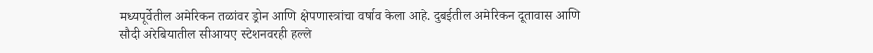मध्यपूर्वेतील अमेरिकन तळांवर ड्रोन आणि क्षेपणास्त्रांचा वर्षाव केला आहे. दुबईतील अमेरिकन दूतावास आणि सौदी अरेबियातील सीआयए स्टेशनवरही हल्ले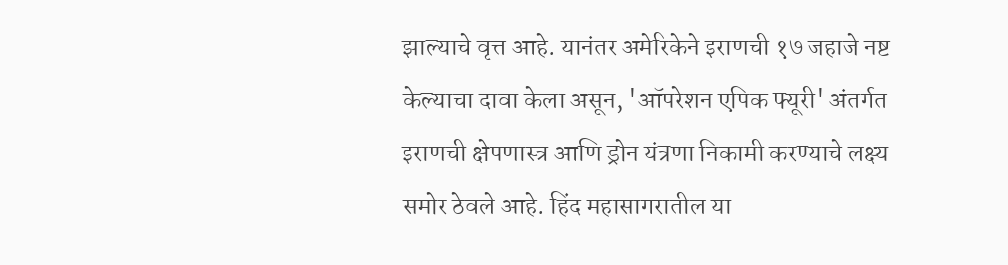झाल्याचे वृत्त आहे. यानंतर अमेरिकेने इराणची १७ जहाजे नष्ट केल्याचा दावा केला असून, 'ऑपरेशन एपिक फ्यूरी' अंतर्गत इराणची क्षेपणास्त्र आणि ड्रोन यंत्रणा निकामी करण्याचे लक्ष्य समोर ठेवले आहे. हिंद महासागरातील या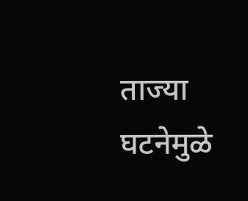ताज्या घटनेमुळे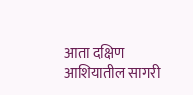आता दक्षिण आशियातील सागरी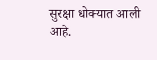सुरक्षा धोक्यात आली आहे.